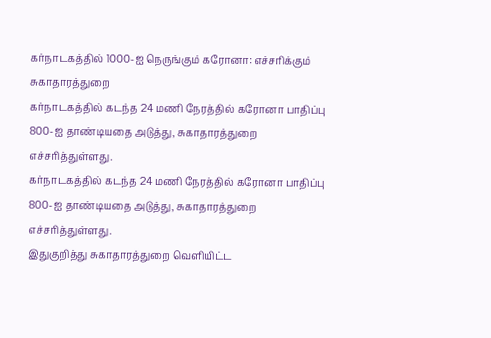கர்நாடகத்தில் 1000-ஐ நெருங்கும் கரோனா: எச்சரிக்கும் சுகாதாரத்துறை
கர்நாடகத்தில் கடந்த 24 மணி நேரத்தில் கரோனா பாதிப்பு 800-ஐ தாண்டியதை அடுத்து, சுகாதாரத்துறை எச்சரித்துள்ளது.
கர்நாடகத்தில் கடந்த 24 மணி நேரத்தில் கரோனா பாதிப்பு 800-ஐ தாண்டியதை அடுத்து, சுகாதாரத்துறை எச்சரித்துள்ளது.
இதுகுறித்து சுகாதாரத்துறை வெளியிட்ட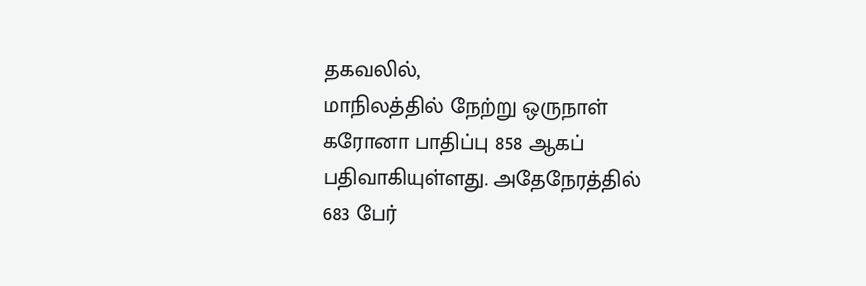தகவலில்,
மாநிலத்தில் நேற்று ஒருநாள் கரோனா பாதிப்பு 858 ஆகப் பதிவாகியுள்ளது. அதேநேரத்தில் 683 பேர்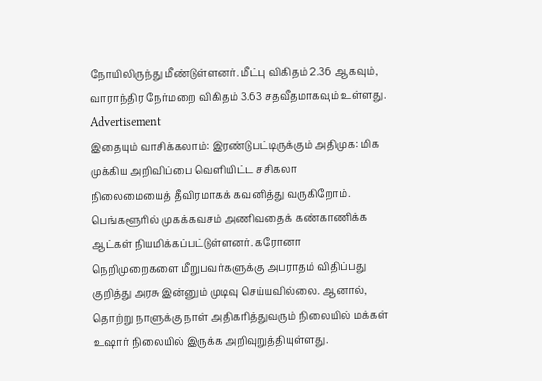நோயிலிருந்து மீண்டுள்ளனர். மீட்பு விகிதம் 2.36 ஆகவும், வாராந்திர நேர்மறை விகிதம் 3.63 சதவீதமாகவும் உள்ளது.
Advertisement
இதையும் வாசிக்கலாம்: இரண்டுபட்டிருக்கும் அதிமுக: மிக முக்கிய அறிவிப்பை வெளியிட்ட சசிகலா
நிலைமையைத் தீவிரமாகக் கவனித்து வருகிறோம். பெங்களூரில் முகக்கவசம் அணிவதைக் கண்காணிக்க ஆட்கள் நியமிக்கப்பட்டுள்ளனர். கரோனா நெறிமுறைகளை மீறுபவர்களுக்கு அபராதம் விதிப்பது குறித்து அரசு இன்னும் முடிவு செய்யவில்லை. ஆனால், தொற்று நாளுக்கு நாள் அதிகரித்துவரும் நிலையில் மக்கள் உஷார் நிலையில் இருக்க அறிவுறுத்தியுள்ளது.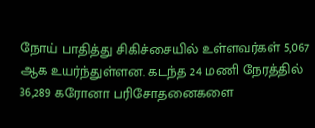நோய் பாதித்து சிகிச்சையில் உள்ளவர்கள் 5,067 ஆக உயர்ந்துள்ளன. கடந்த 24 மணி நேரத்தில் 36,289 கரோனா பரிசோதனைகளை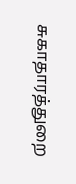சுகாதாரத்துறை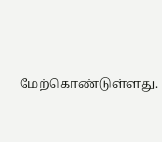மேற்கொண்டுள்ளது.